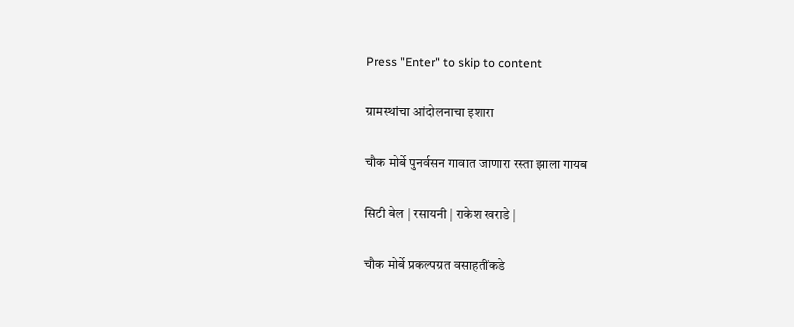Press "Enter" to skip to content

ग्रामस्थांचा आंदोलनाचा इशारा

चौक मोर्बे पुनर्वसन गावात जाणारा रस्ता झाला गायब

सिटी बेल | रसायनी | राकेश खराडे |

चौक मोर्बे प्रकल्पग्रत वसाहतींकडे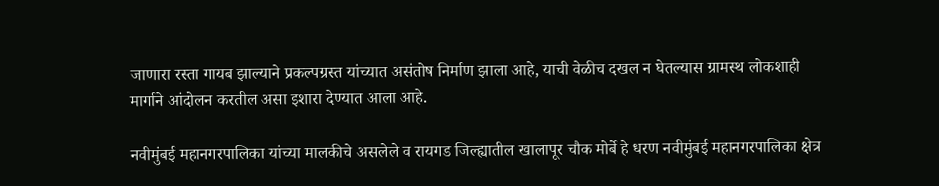जाणारा रस्ता गायब झाल्याने प्रकल्पग्रस्त यांच्यात असंतोष निर्माण झाला आहे, याची वेळीच दखल न घेतल्यास ग्रामस्थ लोकशाही मार्गाने आंदोलन करतील असा इशारा देण्यात आला आहे.

नवीमुंबई महानगरपालिका यांच्या मालकीचे असलेले व रायगड जिल्ह्यातील खालापूर चौक मोर्बे हे धरण नवीमुंबई महानगरपालिका क्षेत्र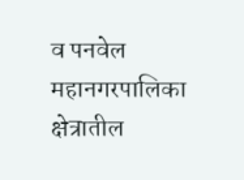व पनवेल महानगरपालिका क्षेत्रातील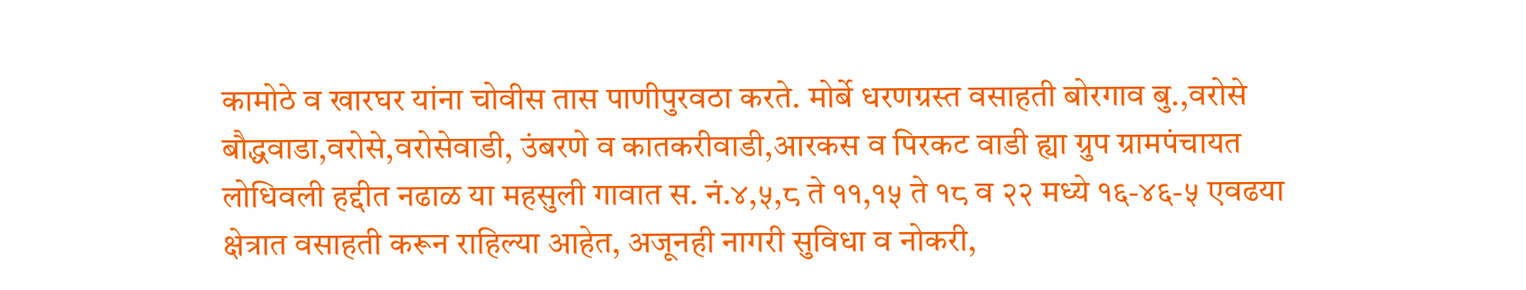कामोठे व खारघर यांना चोवीस तास पाणीपुरवठा करते. मोर्बे धरणग्रस्त वसाहती बोरगाव बु.,वरोसे बौद्धवाडा,वरोसे,वरोसेवाडी, उंबरणे व कातकरीवाडी,आरकस व पिरकट वाडी ह्या ग्रुप ग्रामपंचायत लोधिवली हद्दीत नढाळ या महसुली गावात स. नं.४,५,८ ते ११,१५ ते १८ व २२ मध्ये १६-४६-५ एवढया क्षेत्रात वसाहती करून राहिल्या आहेत, अजूनही नागरी सुविधा व नोकरी,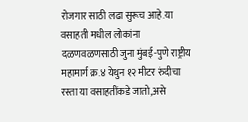रोजगार साठी लढा सुरूच आहे.या वसाहती मधील लोकांना दळणवळणसाठी जुना मुंबई-पुणे राष्ट्रीय महामार्ग क्र.४ येथुन १२ मीटर रुंदीचा रस्ता या वसाहतींकडे जातो,असे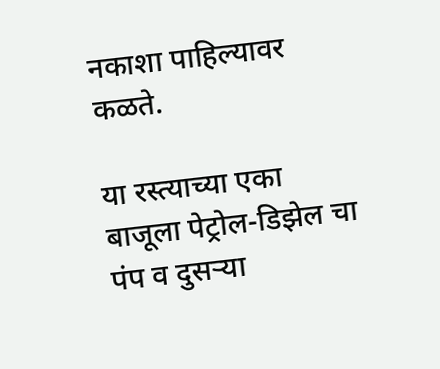नकाशा पाहिल्यावर कळते.

या रस्त्याच्या एका बाजूला पेट्रोल-डिझेल चा पंप व दुसऱ्या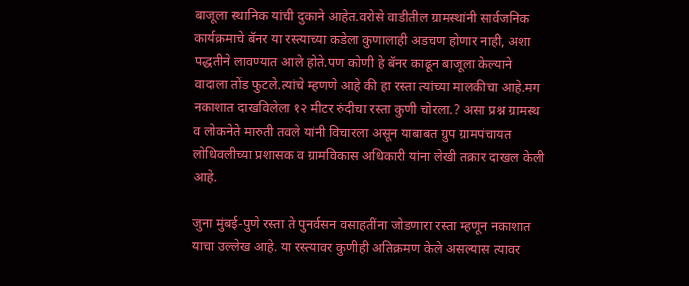बाजूला स्थानिक यांची दुकाने आहेत.वरोसे वाडीतील ग्रामस्थांनी सार्वजनिक कार्यक्रमाचे बॅनर या रस्त्याच्या कडेला कुणालाही अडचण होणार नाही, अशा पद्धतीने लावण्यात आले होते.पण कोणी हे बॅनर काढून बाजूला केल्याने वादाला तोंड फुटले.त्यांचे म्हणणे आहे की हा रस्ता त्यांच्या मालकीचा आहे.मग नकाशात दाखविलेला १२ मीटर रुंदीचा रस्ता कुणी चोरला.? असा प्रश्न ग्रामस्थ व लोकनेते मारुती तवले यांनी विचारला असून याबाबत ग्रुप ग्रामपंचायत लोधिवलीच्या प्रशासक व ग्रामविकास अधिकारी यांना लेखी तक्रार दाखल केली आहे.

जुना मुंबई-पुणे रस्ता ते पुनर्वसन वसाहतींना जोडणारा रस्ता म्हणून नकाशात याचा उल्लेख आहे. या रस्त्यावर कुणीही अतिक्रमण केले असल्यास त्यावर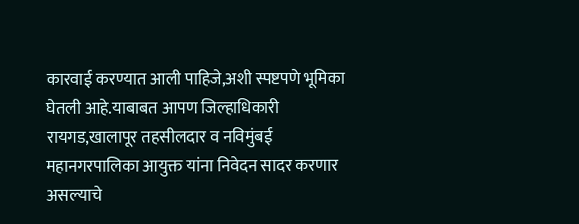कारवाई करण्यात आली पाहिजे,अशी स्पष्टपणे भूमिका घेतली आहे.याबाबत आपण जिल्हाधिकारी रायगड,खालापूर तहसीलदार व नविमुंबई महानगरपालिका आयुक्त यांना निवेदन सादर करणार असल्याचे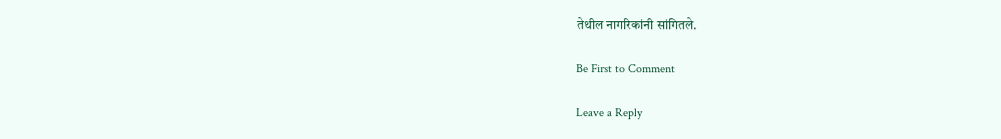तेथील नागरिकांनी सांगितले.

Be First to Comment

Leave a Reply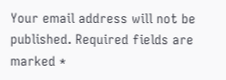Your email address will not be published. Required fields are marked *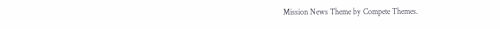Mission News Theme by Compete Themes.